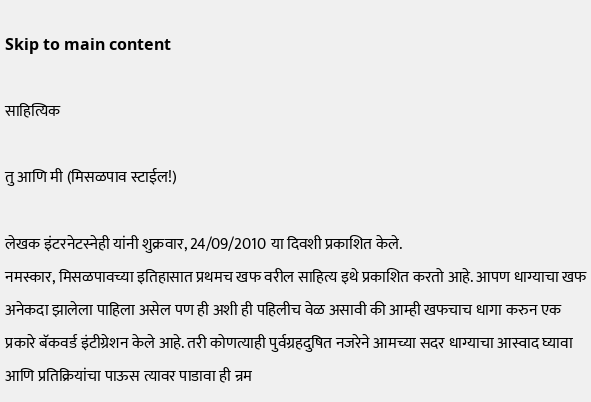Skip to main content

साहित्यिक

तु आणि मी (मिसळपाव स्टाईल!)

लेखक इंटरनेटस्नेही यांनी शुक्रवार, 24/09/2010 या दिवशी प्रकाशित केले.
नमस्कार, मिसळपावच्या इतिहासात प्रथमच खफ वरील साहित्य इथे प्रकाशित करतो आहे. आपण धाग्याचा खफ अनेकदा झालेला पाहिला असेल पण ही अशी ही पहिलीच वेळ असावी की आम्ही खफचाच धागा करुन एक प्रकारे बॅकवर्ड इंटीग्रेशन केले आहे. तरी कोणत्याही पुर्वग्रहदुषित नजरेने आमच्या सदर धाग्याचा आस्वाद घ्यावा आणि प्रतिक्रियांचा पाऊस त्यावर पाडावा ही न्रम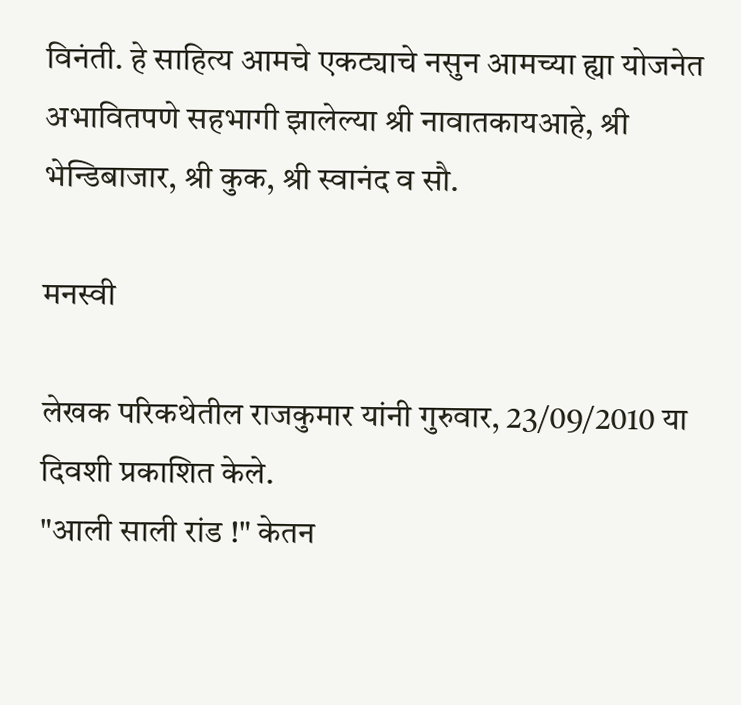विनंती. हे साहित्य आमचे एकट्याचे नसुन आमच्या ह्या योजनेत अभावितपणे सहभागी झालेल्या श्री नावातकायआहे, श्री भेन्डिबाजार, श्री कुक, श्री स्वानंद व सौ.

मनस्वी

लेखक परिकथेतील राजकुमार यांनी गुरुवार, 23/09/2010 या दिवशी प्रकाशित केले.
"आली साली रांड !" केतन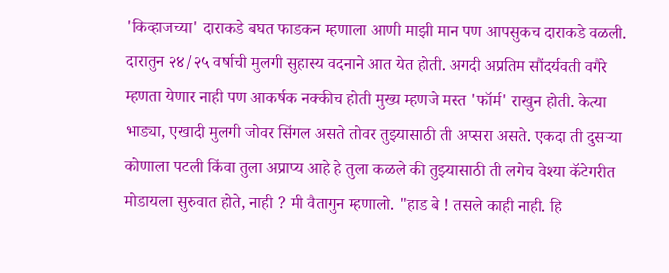'किव्हाजच्या' दाराकडे बघत फाडकन म्हणाला आणी माझी मान पण आपसुकच दाराकडे वळली. दारातुन २४/२५ वर्षाची मुलगी सुहास्य वदनाने आत येत होती. अगदी अप्रतिम सौंदर्यवती वगैरे म्हणता येणार नाही पण आकर्षक नक्कीच होती मुख्य म्हणजे मस्त 'फॉर्म' राखुन होती. केत्या भाड्या, एखादी मुलगी जोवर सिंगल असते तोवर तुझ्यासाठी ती अप्सरा असते. एकदा ती दुसर्‍या कोणाला पटली किंवा तुला अप्राप्य आहे हे तुला कळले की तुझ्यासाठी ती लगेच वेश्या कॅटेगरीत मोडायला सुरुवात होते, नाही ? मी वैतागुन म्हणालो. "हाड बे ! तसले काही नाही. हि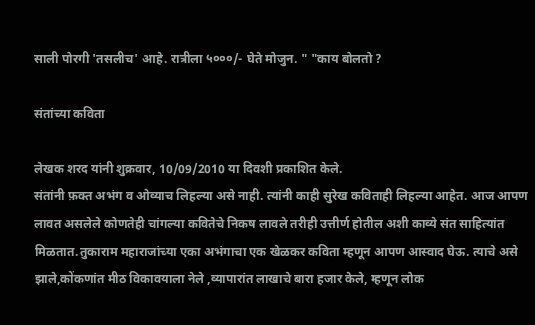साली पोरगी 'तसलीच' आहे. रात्रीला ५०००/- घेते मोजुन. " "काय बोलतो ?

संतांच्या कविता

लेखक शरद यांनी शुक्रवार, 10/09/2010 या दिवशी प्रकाशित केले.
संतांनी फ़क्त अभंग व ओव्याच लिहल्या असे नाही. त्यांनी काही सुरेख कविताही लिहल्या आहेत. आज आपण लावत असलेले कोणतेही चांगल्या कवितेचे निकष लावले तरीही उत्तीर्ण होतील अशी काव्ये संत साहित्यांत मिळतात.तुकाराम महाराजांच्या एका अभंगाचा एक खेळकर कविता म्हणून आपण आस्वाद घेऊ. त्याचे असे झाले,कोंकणांत मीठ विकावयाला नेले ,व्यापारांत लाखाचे बारा हजार केले, म्हणून लोक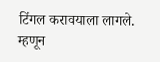टिंगल करावयाला लागले. म्हणून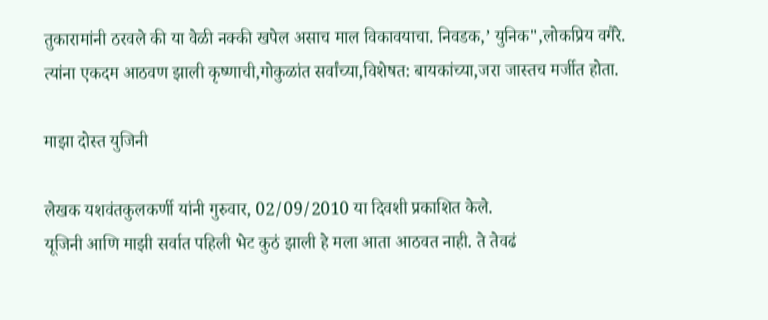तुकारामांनी ठरवले की या वेळी नक्की खपेल असाच माल विकावयाचा. निवडक,’ युनिक",लोकप्रिय वगैरे. त्यांना एकदम आठवण झाली कृष्णाची,गोकुळांत सर्वांच्या,विशेषत: बायकांच्या,जरा जास्तच मर्जीत होता.

माझा दोस्त युजिनी

लेखक यशवंतकुलकर्णी यांनी गुरुवार, 02/09/2010 या दिवशी प्रकाशित केले.
यूजिनी आणि माझी सर्वात पहिली भेट कुठं झाली हे मला आता आठवत नाही. ते तेवढं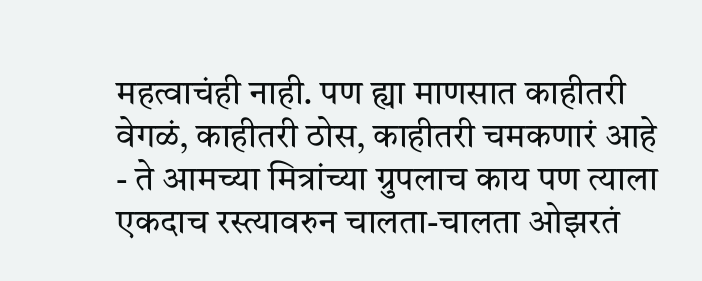महत्वाचंही नाही. पण ह्या माणसात काहीतरी वेगळं, काहीतरी ठोस, काहीतरी चमकणारं आहे - ते आमच्या मित्रांच्या ग्रुपलाच काय पण त्याला एकदाच रस्त्यावरुन चालता-चालता ओझरतं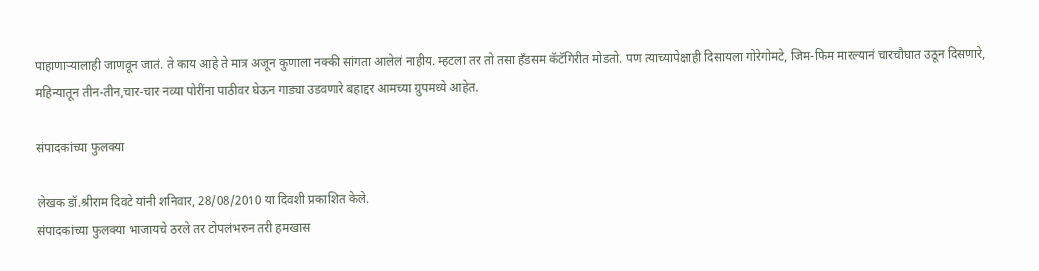पाहाणार्‍यालाही जाणवून जातं. ते काय आहे ते मात्र अजून कुणाला नक्की सांगता आलेलं नाहीय. म्हटला तर तो तसा हॅंडसम कॅटॅगिरीत मोडतो. पण त्याच्यापेक्षाही दिसायला गोरेगोमटे, जिम-फिम मारल्यानं चारचौघात उठून दिसणारे, महिन्यातून तीन-तीन,चार-चार नव्या पोरींना पाठीवर घेऊन गाड्या उडवणारे बहाद्दर आमच्या ग्रुपमध्ये आहेत.

संपादकांच्या फुलक्या

लेखक डॉ.श्रीराम दिवटे यांनी शनिवार, 28/08/2010 या दिवशी प्रकाशित केले.
संपादकांच्या फुलक्या भाजायचे ठरले तर टोपलंभरुन तरी हमखास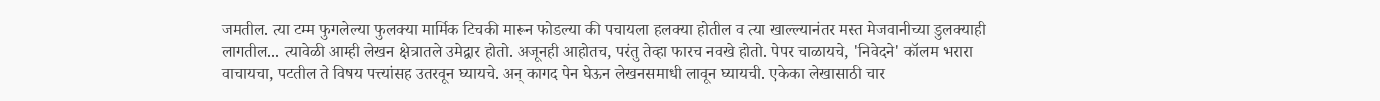जमतील. त्या टम्म फुगलेल्या फुलक्या मार्मिक टिचकी मारून फोडल्या की पचायला हलक्या होतील व त्या खाल्ल्यानंतर मस्त मेजवानीच्या डुलक्याही लागतील... त्यावेळी आम्ही लेखन क्षेत्रातले उमेद्वार होतो. अजूनही आहोतच, परंतु तेव्हा फारच नवखे होतो. पेपर चाळायचे, 'निवेदने' कॉलम भरारा वाचायचा, पटतील ते विषय पत्त्यांसह उतरवून घ्यायचे. अन् कागद पेन घेऊन लेखनसमाधी लावून घ्यायची. एकेका लेखासाठी चार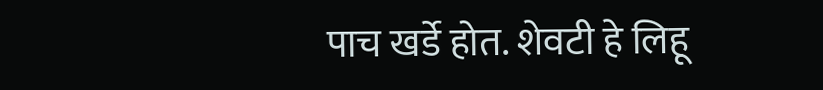पाच खर्डे होत. शेवटी हे लिहू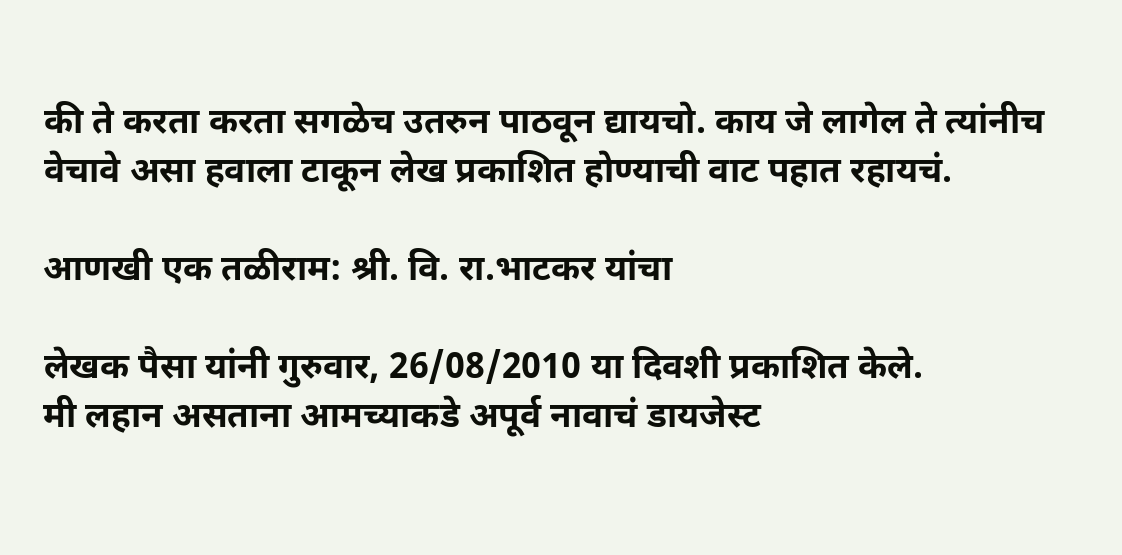की ते करता करता सगळेच उतरुन पाठवून द्यायचो. काय जे लागेल ते त्यांनीच वेचावे असा हवाला टाकून लेख प्रकाशित होण्याची वाट पहात रहायचं.

आणखी एक तळीराम: श्री. वि. रा.भाटकर यांचा

लेखक पैसा यांनी गुरुवार, 26/08/2010 या दिवशी प्रकाशित केले.
मी लहान असताना आमच्याकडे अपूर्व नावाचं डायजेस्ट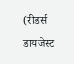(रीडर्स डायजेस्ट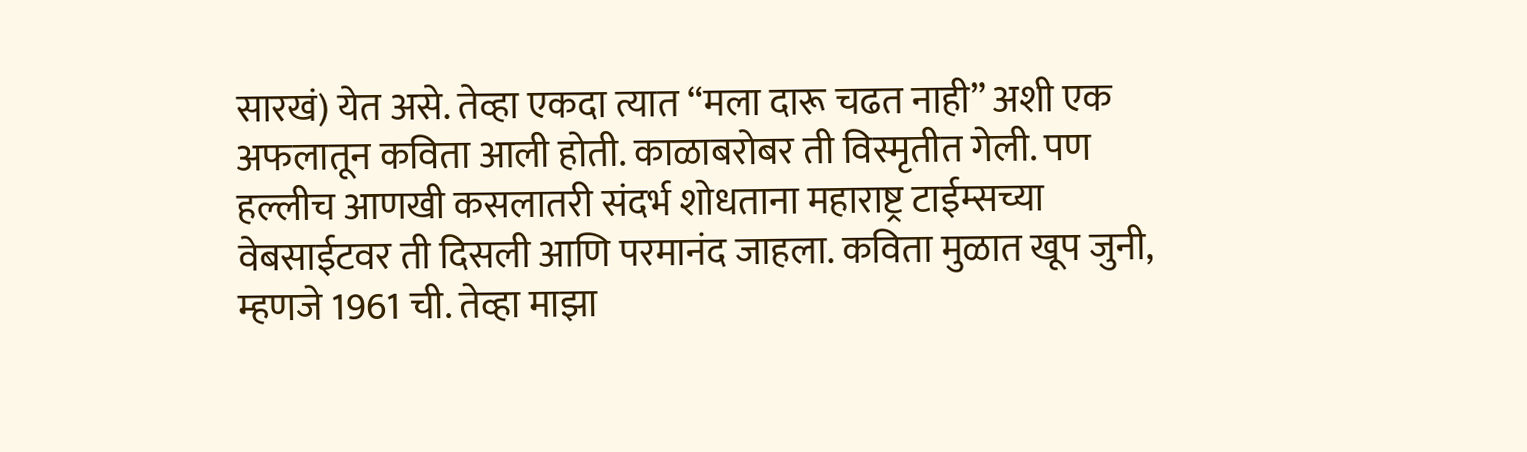सारखं) येत असे. तेव्हा एकदा त्यात “मला दारू चढत नाही” अशी एक अफलातून कविता आली होती. काळाबरोबर ती विस्मृतीत गेली. पण हल्लीच आणखी कसलातरी संदर्भ शोधताना महाराष्ट्र टाईम्सच्या वेबसाईटवर ती दिसली आणि परमानंद जाहला. कविता मुळात खूप जुनी, म्हणजे 1961 ची. तेव्हा माझा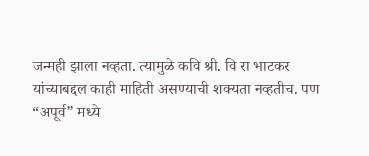जन्मही झाला नव्हता. त्यामुळे कवि श्री. वि रा भाटकर यांच्याबद्दल काही माहिती असण्याची शक्यता नव्हतीच. पण “अपूर्व” मध्ये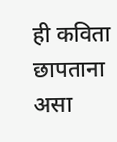ही कविता छापताना असा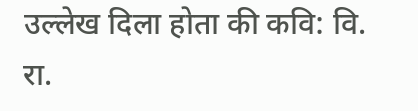उल्लेख दिला होता की कवि: वि. रा.